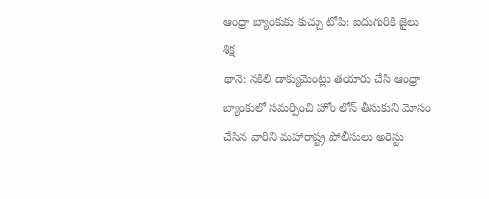ఆంధ్రా బ్యాంకుకు కుచ్చు టోపి: ఐదుగురికి జైలు శిక్ష
థానె: నకిలి డాక్యుమెంట్లు తయారు చేసి ఆంధ్రా బ్యాంకులో సమర్పించి హోం లోన్ తీసుకుని మోసం చేసిన వారిని మహారాష్ట్ర పోలీసులు అరెస్టు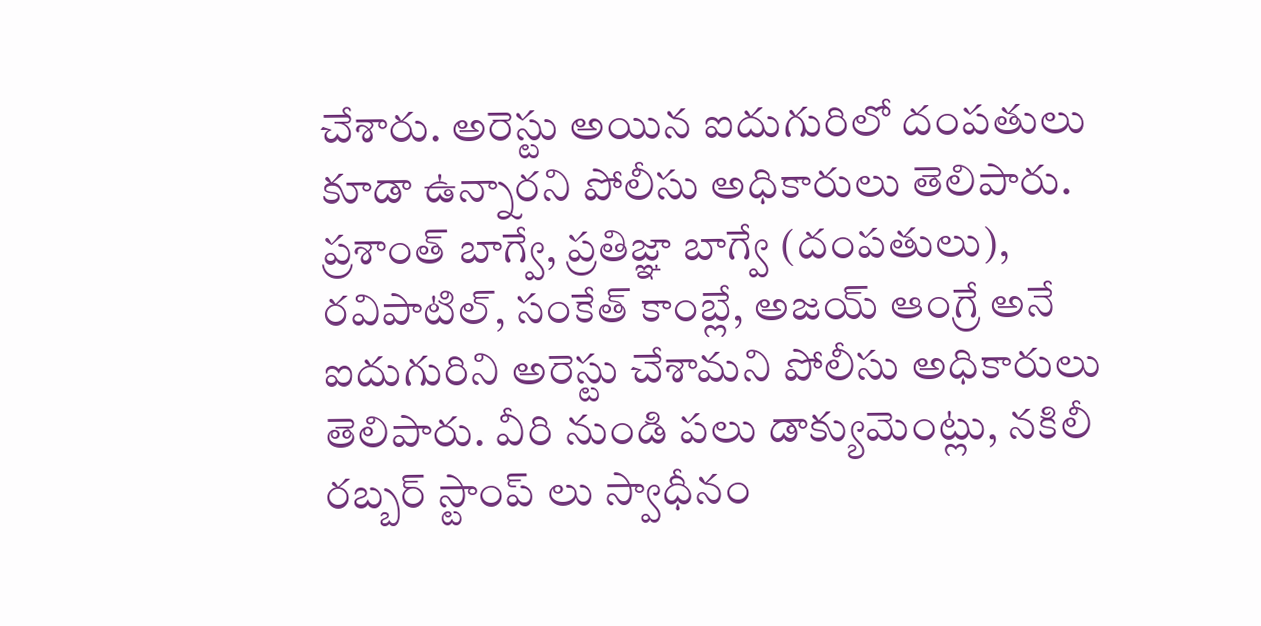చేశారు. అరెస్టు అయిన ఐదుగురిలో దంపతులు కూడా ఉన్నారని పోలీసు అధికారులు తెలిపారు.
ప్రశాంత్ బాగ్వే, ప్రతిజ్ఞా బాగ్వే (దంపతులు), రవిపాటిల్, సంకేత్ కాంబ్లే, అజయ్ ఆంగ్రే అనే ఐదుగురిని అరెస్టు చేశామని పోలీసు అధికారులు తెలిపారు. వీరి నుండి పలు డాక్యుమెంట్లు, నకిలీ రబ్బర్ స్టాంప్ లు స్వాధీనం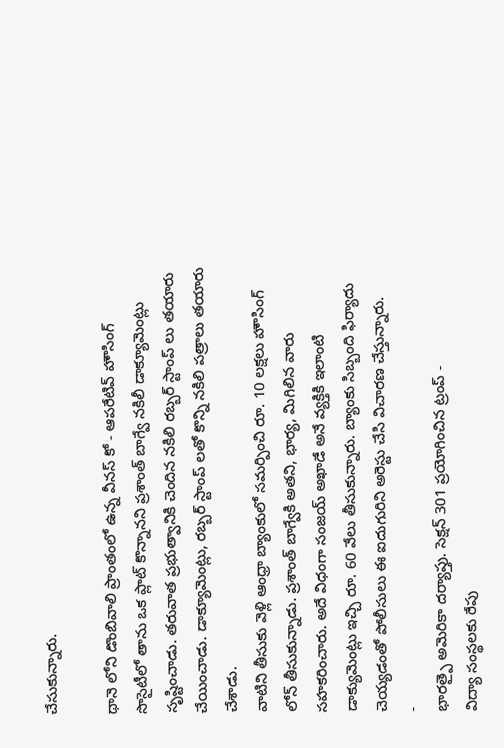చేసుకున్నారు.

థానె లోని డొంబివాలి ప్రాంతంలో ఉన్న వీనస్ కో - ఆపరేటివ్ హౌసింగ్ సొసైటీలో తాను ఒక ప్లాట్ కొన్నానని ప్రశాంత్ బాగ్వే నకిలీ డాక్యూమెంట్లు సృష్టించాడు. తరువాత ప్రభుత్వానికి చెందిన నకిలి రబ్బర్ స్టాంప్ లు తయారు చేయించాడు. డాక్యూమెంట్లు, రబ్బర్ స్టాంప్ లతో కొన్ని నకిలి పత్రాలు తయారు చేశాడు.
వాటిని తీసుకు వెళ్లి ఆంధ్రా బ్యాంకులో సమర్పించి రూ. 10 లక్షలు హౌసింగ్ లోన్ తీసుకున్నాడు. ప్రశాంత్ బాగ్వేకి అతని, భార్య, మిగిలిన వారు సహకరించారు. అదే విధంగా సంజయ్ అఖాడే అనే వ్యక్తికి ఇలాంటి డాక్యుమెంట్లు ఇచ్చి రూ. 60 వేలు తీసుకున్నారు. బ్యాంకు సిబ్బంది ఫిర్యాదు చెయ్యడంతో పోలీసులు ఈ ఐదుగురిని అరెస్టు చేసి విచారణ చేస్తున్నారు.
-
భారత్పై అమెరికా దర్యాప్తు. సెక్షన్ 301 ప్రయోగించిన ట్రంప్ -
విద్యా సంస్థలకు రేపు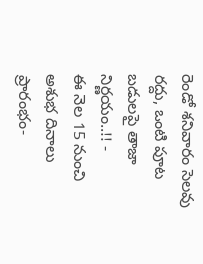రెండో శనివారం సెలవు రద్దు, ఒంటి పూట బడులపై తాజా నిర్ణయం..!! -
ఈ నెల 15 నుంచి అశుభ దినాలు ప్రారంభం-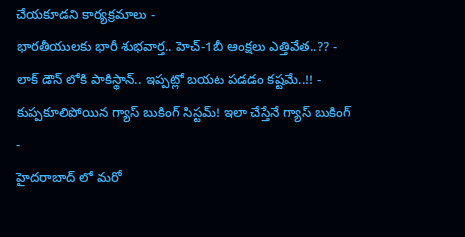చేయకూడని కార్యక్రమాలు -
భారతీయులకు భారీ శుభవార్త.. హెచ్-1బీ ఆంక్షలు ఎత్తివేత..?? -
లాక్ డౌన్ లోకి పాకిస్థాన్.. ఇప్పట్లో బయట పడడం కష్టమే..!! -
కుప్పకూలిపోయిన గ్యాస్ బుకింగ్ సిస్టమ్! ఇలా చేస్తేనే గ్యాస్ బుకింగ్ -
హైదరాబాద్ లో మరో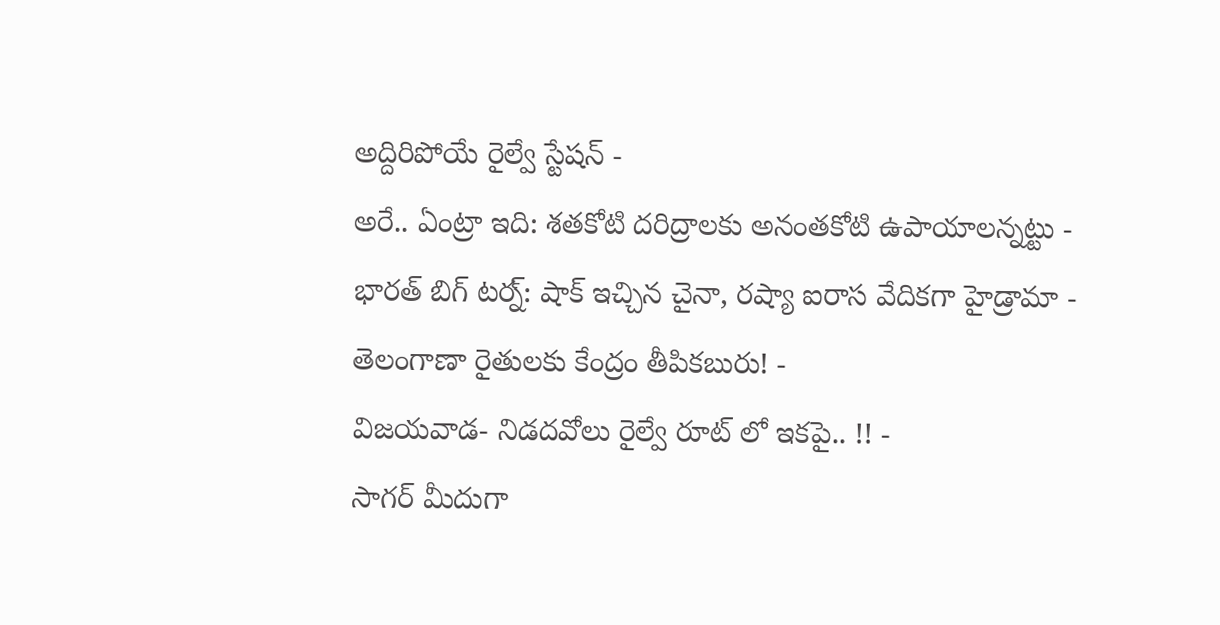అద్దిరిపోయే రైల్వే స్టేషన్ -
అరే.. ఏంట్రా ఇది: శతకోటి దరిద్రాలకు అనంతకోటి ఉపాయాలన్నట్టు -
భారత్ బిగ్ టర్న్: షాక్ ఇచ్చిన చైనా, రష్యా ఐరాస వేదికగా హైడ్రామా -
తెలంగాణా రైతులకు కేంద్రం తీపికబురు! -
విజయవాడ- నిడదవోలు రైల్వే రూట్ లో ఇకపై.. !! -
సాగర్ మీదుగా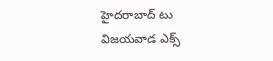హైదరాబాద్ టు విజయవాడ ఎక్స్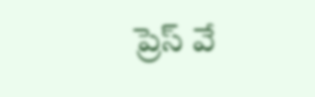ప్రెస్ వే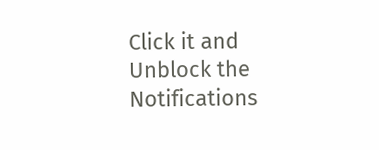Click it and Unblock the Notifications